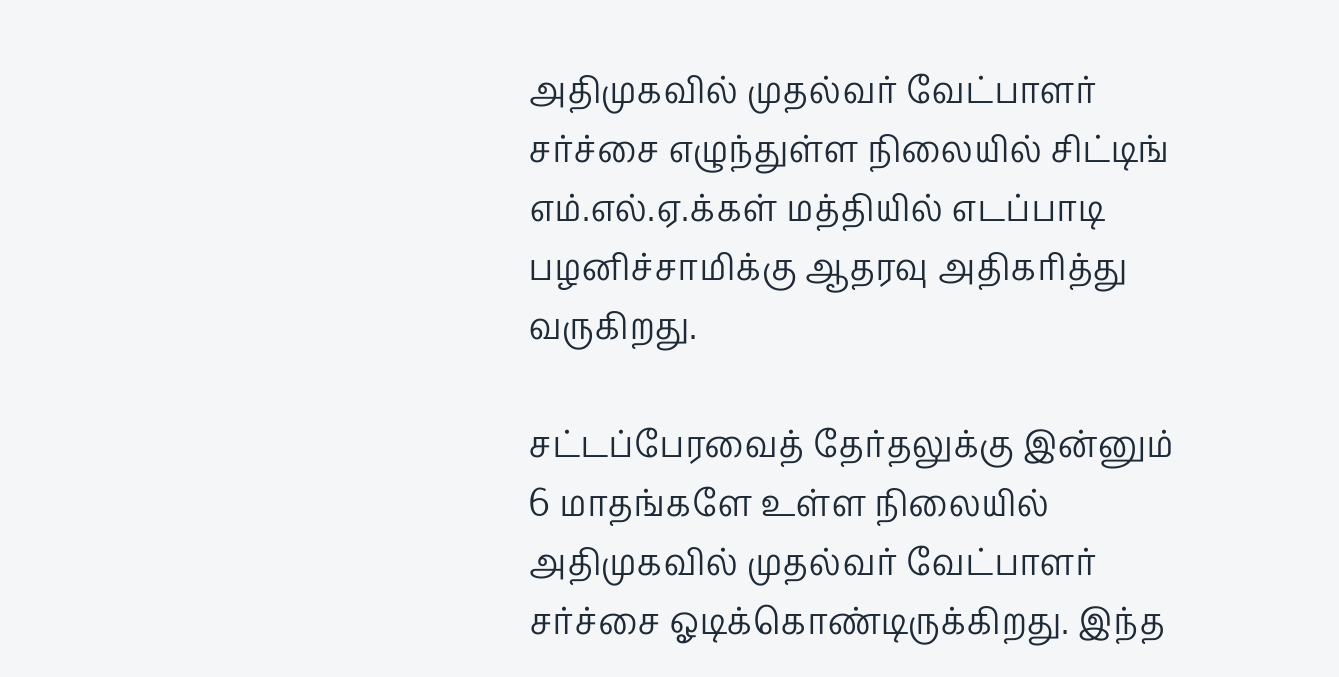அதிமுகவில் முதல்வர் வேட்பாளர் சர்ச்சை எழுந்துள்ள நிலையில் சிட்டிங் எம்.எல்.ஏ.க்கள் மத்தியில் எடப்பாடி பழனிச்சாமிக்கு ஆதரவு அதிகரித்து வருகிறது.

சட்டப்பேரவைத் தேர்தலுக்கு இன்னும் 6 மாதங்களே உள்ள நிலையில் அதிமுகவில் முதல்வர் வேட்பாளர் சர்ச்சை ஓடிக்கொண்டிருக்கிறது. இந்த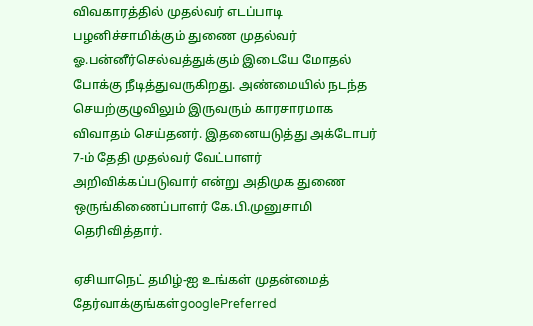விவகாரத்தில் முதல்வர் எடப்பாடி பழனிச்சாமிக்கும் துணை முதல்வர் ஓ.பன்னீர்செல்வத்துக்கும் இடையே மோதல் போக்கு நீடித்துவருகிறது. அண்மையில் நடந்த செயற்குழுவிலும் இருவரும் காரசாரமாக விவாதம் செய்தனர். இதனையடுத்து அக்டோபர் 7-ம் தேதி முதல்வர் வேட்பாளர் அறிவிக்கப்படுவார் என்று அதிமுக துணை ஒருங்கிணைப்பாளர் கே.பி.முனுசாமி தெரிவித்தார்.

ஏசியாநெட் தமிழ்-ஐ உங்கள் முதன்மைத் தேர்வாக்குங்கள்googlePreferred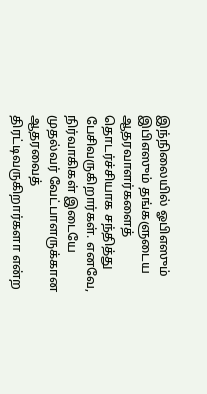இந்நிலையில் ஓபிஎஸும் இபிஎஸும் தங்களுடைய ஆதரவாளர்களைத் தொடர்ச்சியாக சந்தித்து பேசிவருகிறார்கள். எனவே, நிர்வாகிகள் இடையே முதல்வர் வேட்பாளருக்கான ஆதரவைத் திரட்டிவருகிறார்களா என்ற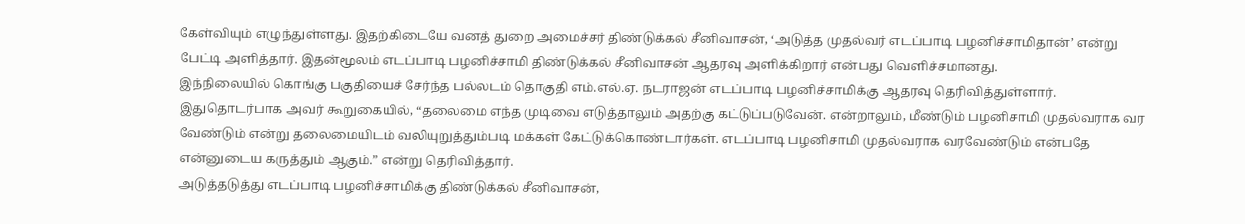கேள்வியும் எழுந்துள்ளது. இதற்கிடையே வனத் துறை அமைச்சர் திண்டுக்கல் சீனிவாசன், ‘அடுத்த முதல்வர் எடப்பாடி பழனிச்சாமிதான்’ என்று பேட்டி அளித்தார். இதன்மூலம் எடப்பாடி பழனிச்சாமி திண்டுக்கல் சீனிவாசன் ஆதரவு அளிக்கிறார் என்பது வெளிச்சமானது.
இந்நிலையில் கொங்கு பகுதியைச் சேர்ந்த பல்லடம் தொகுதி எம்.எல்.ஏ. நடராஜன் எடப்பாடி பழனிச்சாமிக்கு ஆதரவு தெரிவித்துள்ளார். இதுதொடர்பாக அவர் கூறுகையில், “தலைமை எந்த முடிவை எடுத்தாலும் அதற்கு கட்டுப்படுவேன். என்றாலும், மீண்டும் பழனிசாமி முதல்வராக வர வேண்டும் என்று தலைமையிடம் வலியுறுத்தும்படி மக்கள் கேட்டுக்கொண்டார்கள். எடப்பாடி பழனிசாமி முதல்வராக வரவேண்டும் என்பதே என்னுடைய கருத்தும் ஆகும்.” என்று தெரிவித்தார்.
அடுத்தடுத்து எடப்பாடி பழனிச்சாமிக்கு திண்டுக்கல் சீனிவாசன்,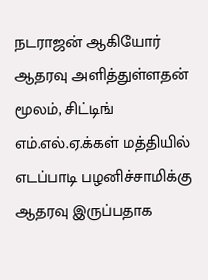நடராஜன் ஆகியோர் ஆதரவு அளித்துள்ளதன் மூலம், சிட்டிங் எம்.எல்.ஏ.க்கள் மத்தியில் எடப்பாடி பழனிச்சாமிக்கு ஆதரவு இருப்பதாக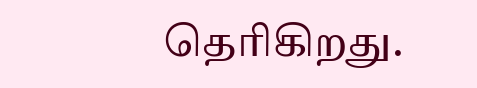தெரிகிறது.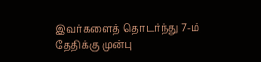இவர்களைத் தொடர்ந்து 7-ம் தேதிக்கு முன்பு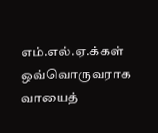எம்.எல்.ஏ.க்கள் ஒவ்வொருவராக வாயைத்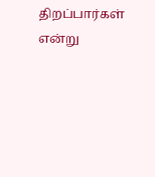திறப்பார்கள் என்று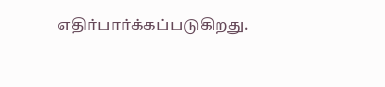எதிர்பார்க்கப்படுகிறது.